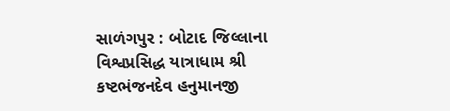સાળંગપુર : બોટાદ જિલ્લાના વિશ્વપ્રસિદ્ધ યાત્રાધામ શ્રી કષ્ટભંજનદેવ હનુમાનજી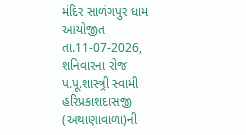મંદિર સાળંગપુર ધામ આયોજીત તા.11-07-2026, શનિવારના રોજ પ.પૂ.શાસ્ત્ર્રી સ્વામી હરિપ્રકાશદાસજી (અથાણાવાળા)ની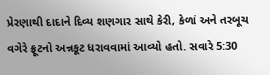પ્રેરણાથી દાદાને દિવ્ય શણગાર સાથે કેરી, કેળાં અને તરબૂચ વગેરે ફ્રૂટનો અન્નકૂટ ધરાવવામાં આવ્યો હતો. સવારે 5:30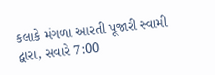કલાકે મંગળા આરતી પૂજારી સ્વામી દ્વારા, સવારે 7:00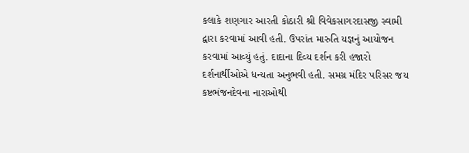કલાકે શણગાર આરતી કોઠારી શ્રી વિવેકસાગરદાસજી સ્વામી દ્વારા કરવામાં આવી હતી. ઉપરાંત મારુતિ યજ્ઞનું આયોજન કરવામાં આવ્યું હતું. દાદાના દિવ્ય દર્શન કરી હજારો દર્શનાર્થીઓએ ધન્યતા અનુભવી હતી. સમગ્ર મંદિર પરિસર જય કષ્ટભંજનદેવના નારાઓથી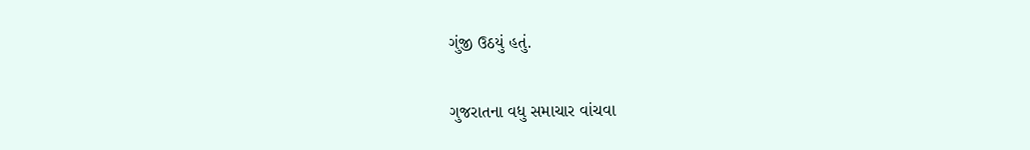ગુંજી ઉઠયું હતું.

ગુજરાતના વધુ સમાચાર વાંચવા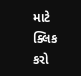માટે ક્લિક કરો